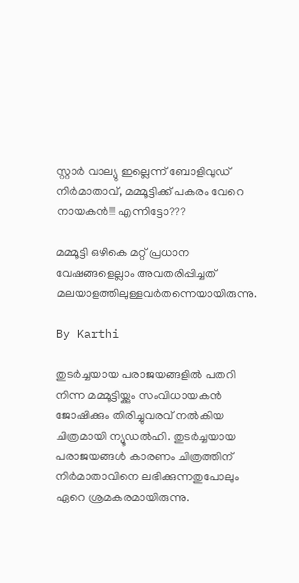സ്റ്റാര്‍ വാല്യു ഇല്ലെന്ന് ബോളിവുഡ് നിര്‍മാതാവ്, മമ്മൂട്ടിക്ക് പകരം വേറെ നായകന്‍!!! എന്നിട്ടോ???

മമ്മൂട്ടി ഒഴികെ മറ്റ് പ്രധാന വേഷങ്ങളെല്ലാം അവതരിപ്പിച്ചത് മലയാളത്തിലുള്ളവര്‍തന്നെയായിരുന്നു.

By Karthi

തുടര്‍ച്ചയായ പരാജയങ്ങളില്‍ പതറി നിന്ന മമ്മൂട്ടിയ്ക്കും സംവിധായകന്‍ ജോഷിക്കും തിരിച്ചുവരവ് നല്‍കിയ ചിത്രമായി ന്യൂഡല്‍ഹി. തുടര്‍ച്ചയായ പരാജയങ്ങള്‍ കാരണം ചിത്രത്തിന് നിര്‍മാതാവിനെ ലഭിക്കുന്നതുപോലും ഏറെ ശ്രമകരമായിരുന്നു.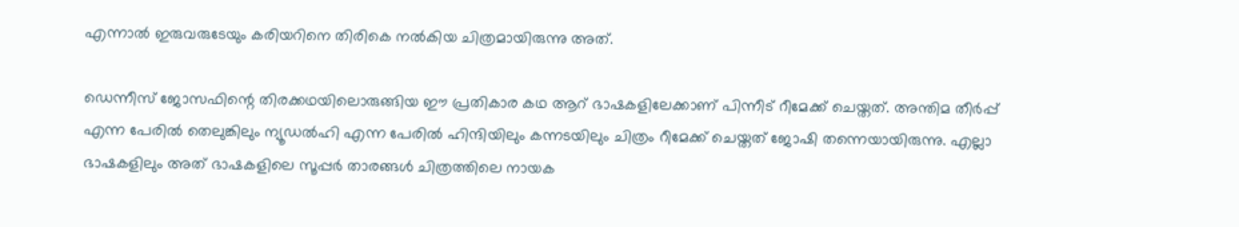എന്നാല്‍ ഇരുവരുടേയും കരിയറിനെ തിരികെ നല്‍കിയ ചിത്രമായിരുന്നു അത്.

ഡെന്നീസ് ജോസഫിന്റെ തിരക്കഥയിലൊരുങ്ങിയ ഈ പ്രതികാര കഥ ആറ് ഭാഷകളിലേക്കാണ് പിന്നീട് റീമേക്ക് ചെയ്തത്. അന്തിമ തീര്‍പ്പ് എന്ന പേരില്‍ തെലുങ്കിലും ന്യൂഡല്‍ഹി എന്ന പേരില്‍ ഹിന്ദിയിലും കന്നടയിലും ചിത്രം റീമേക്ക് ചെയ്തത് ജോഷി തന്നെയായിരുന്നു. എല്ലാ ഭാഷകളിലും അത് ഭാഷകളിലെ സൂപ്പര്‍ താരങ്ങള്‍ ചിത്രത്തിലെ നായക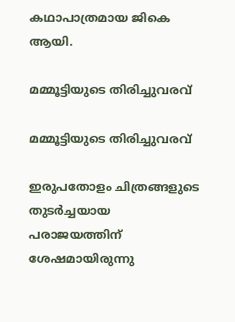കഥാപാത്രമായ ജികെ ആയി.

മമ്മൂട്ടിയുടെ തിരിച്ചുവരവ്

മമ്മൂട്ടിയുടെ തിരിച്ചുവരവ്

ഇരുപതോളം ചിത്രങ്ങളുടെ തുടര്‍ച്ചയായ പരാജയത്തിന് ശേഷമായിരുന്നു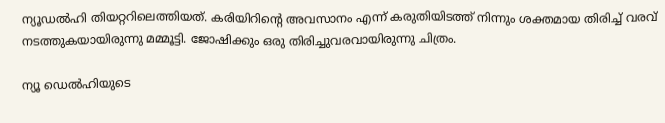ന്യൂഡല്‍ഹി തിയറ്ററിലെത്തിയത്. കരിയിറിന്റെ അവസാനം എന്ന് കരുതിയിടത്ത് നിന്നും ശക്തമായ തിരിച്ച് വരവ് നടത്തുകയായിരുന്നു മമ്മൂട്ടി. ജോഷിക്കും ഒരു തിരിച്ചുവരവായിരുന്നു ചിത്രം.

ന്യൂ ഡെല്‍ഹിയുടെ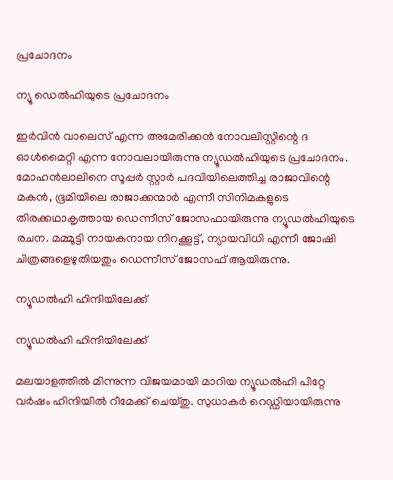പ്രചോദനം

ന്യൂ ഡെല്‍ഹിയുടെ പ്രചോദനം

ഇര്‍വിന്‍ വാലെസ് എന്ന അമേരിക്കന്‍ നോവലിസ്റ്റിന്റെ ദ ഓള്‍മൈറ്റി എന്ന നോവലായിരുന്നു ന്യൂഡല്‍ഹിയുടെ പ്രചോദനം. മോഹന്‍ലാലിനെ സൂപ്പര്‍ സ്റ്റാര്‍ പദവിയിലെത്തിച്ച രാജാവിന്റെ മകന്‍, ഭൂമിയിലെ രാജാക്കന്മാര്‍ എന്നീ സിനിമകളുടെ തിരക്കഥാകൃത്തായ ഡെന്നീസ് ജോസഫായിരുന്നു ന്യൂഡല്‍ഹിയുടെ രചന. മമ്മൂട്ടി നായകനായ നിറക്കൂട്ട്, ന്യായവിധി എന്നീ ജോഷി ചിത്രങ്ങളെഴുതിയതും ഡെന്നീസ് ജോസഫ് ആയിരുന്നു.

ന്യൂഡല്‍ഹി ഹിന്ദിയിലേക്ക്

ന്യൂഡല്‍ഹി ഹിന്ദിയിലേക്ക്

മലയാളത്തില്‍ മിന്നുന്ന വിജയമായി മാറിയ ന്യൂഡല്‍ഹി പിറ്റേ വര്‍ഷം ഹിന്ദിയില്‍ റീമേക്ക് ചെയ്തു. സുധാകര്‍ റെഡ്ഡിയായിരുന്നു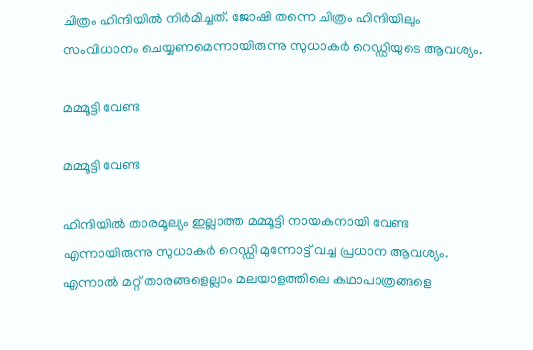ചിത്രം ഹിന്ദിയില്‍ നിര്‍മിച്ചത്. ജോഷി തന്നെ ചിത്രം ഹിന്ദിയിലും സംവിധാനം ചെയ്യണമെന്നായിരുന്നു സുധാകര്‍ റെഡ്ഡിയുടെ ആവശ്യം.

മമ്മൂട്ടി വേണ്ട

മമ്മൂട്ടി വേണ്ട

ഹിന്ദിയില്‍ താരമൂല്യം ഇല്ലാത്ത മമ്മൂട്ടി നായകനായി വേണ്ട എന്നായിരുന്നു സുധാകര്‍ റെഡ്ഡി മുന്നോട്ട് വച്ച പ്രധാന ആവശ്യം. എന്നാല്‍ മറ്റ് താരങ്ങളെല്ലാം മലയാളത്തിലെ കഥാപാത്രങ്ങളെ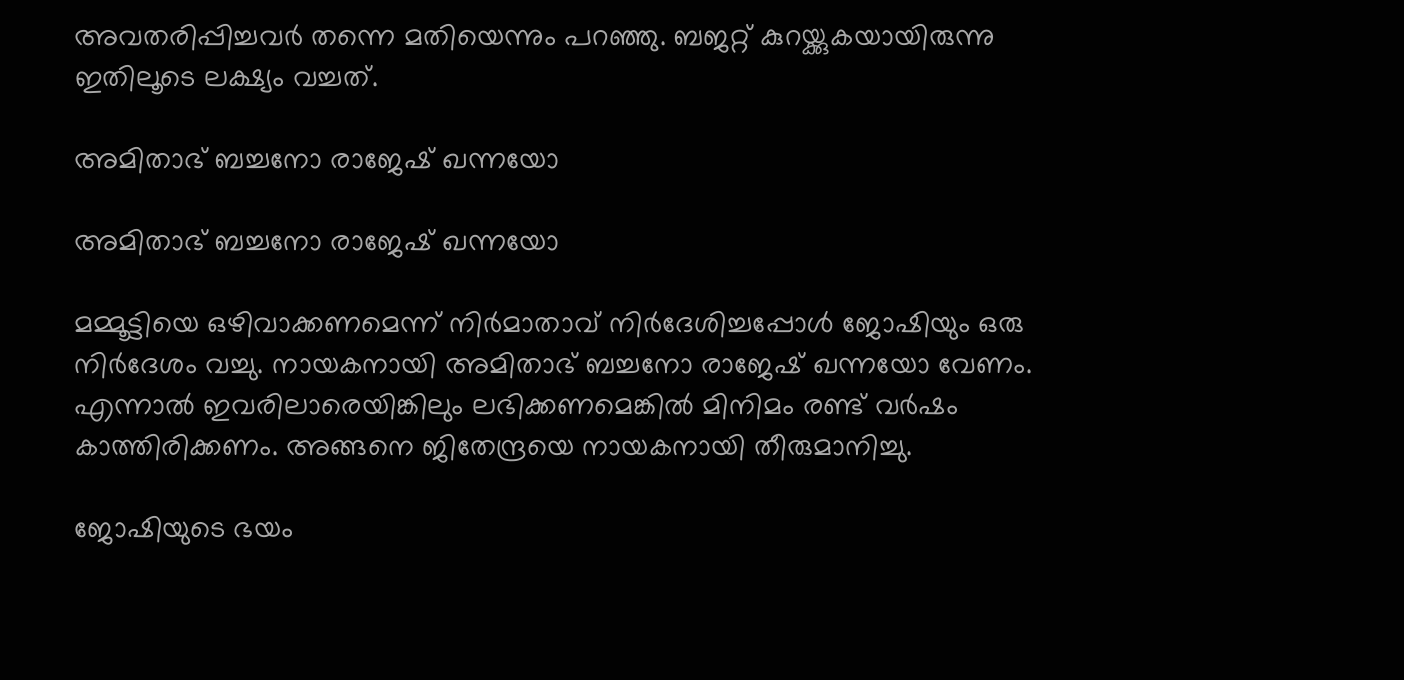അവതരിപ്പിച്ചവര്‍ തന്നെ മതിയെന്നും പറഞ്ഞു. ബജറ്റ് കുറയ്ക്കുകയായിരുന്നു ഇതിലൂടെ ലക്ഷ്യം വച്ചത്.

അമിതാഭ് ബച്ചനോ രാജേഷ് ഖന്നയോ

അമിതാഭ് ബച്ചനോ രാജേഷ് ഖന്നയോ

മമ്മൂട്ടിയെ ഒഴിവാക്കണമെന്ന് നിര്‍മാതാവ് നിര്‍ദേശിച്ചപ്പോള്‍ ജോഷിയും ഒരു നിര്‍ദേശം വച്ചു. നായകനായി അമിതാഭ് ബച്ചനോ രാജേഷ് ഖന്നയോ വേണം. എന്നാല്‍ ഇവരിലാരെയിങ്കിലും ലഭിക്കണമെങ്കില്‍ മിനിമം രണ്ട് വര്‍ഷം കാത്തിരിക്കണം. അങ്ങനെ ജിതേന്ദ്രയെ നായകനായി തീരുമാനിച്ചു.

ജോഷിയുടെ ഭയം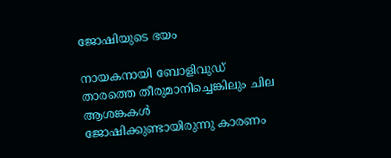ജോഷിയുടെ ഭയം

നായകനായി ബോളിവുഡ് താരത്തെ തീരുമാനിച്ചെങ്കിലും ചില ആശങ്കകള്‍ ജോഷിക്കുണ്ടായിരുന്നു കാരണം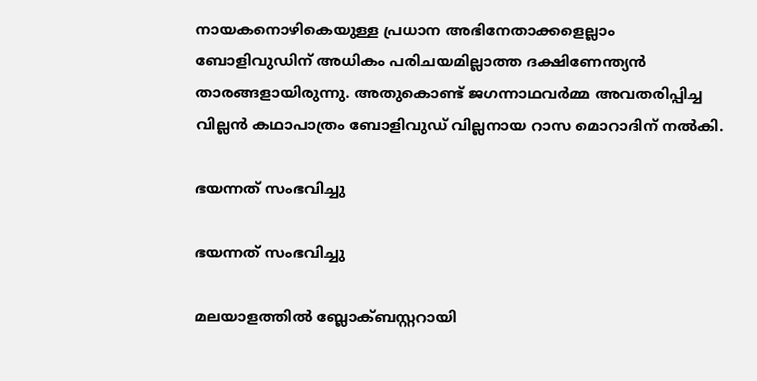നായകനൊഴികെയുള്ള പ്രധാന അഭിനേതാക്കളെല്ലാം ബോളിവുഡിന് അധികം പരിചയമില്ലാത്ത ദക്ഷിണേന്ത്യന്‍ താരങ്ങളായിരുന്നു. അതുകൊണ്ട് ജഗന്നാഥവര്‍മ്മ അവതരിപ്പിച്ച വില്ലന്‍ കഥാപാത്രം ബോളിവുഡ് വില്ലനായ റാസ മൊറാദിന് നല്‍കി.

ഭയന്നത് സംഭവിച്ചു

ഭയന്നത് സംഭവിച്ചു

മലയാളത്തില്‍ ബ്ലോക്ബസ്റ്ററായി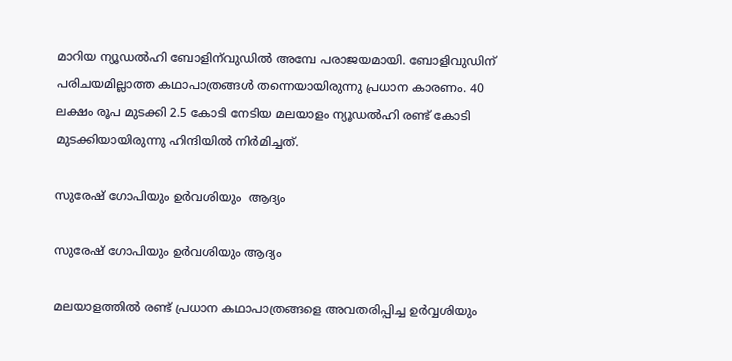മാറിയ ന്യൂഡല്‍ഹി ബോളിന്‌വുഡില്‍ അമ്പേ പരാജയമായി. ബോളിവുഡിന് പരിചയമില്ലാത്ത കഥാപാത്രങ്ങള്‍ തന്നെയായിരുന്നു പ്രധാന കാരണം. 40 ലക്ഷം രൂപ മുടക്കി 2.5 കോടി നേടിയ മലയാളം ന്യൂഡല്‍ഹി രണ്ട് കോടി മുടക്കിയായിരുന്നു ഹിന്ദിയില്‍ നിര്‍മിച്ചത്.

സുരേഷ് ഗോപിയും ഉര്‍വശിയും  ആദ്യം

സുരേഷ് ഗോപിയും ഉര്‍വശിയും ആദ്യം

മലയാളത്തില്‍ രണ്ട് പ്രധാന കഥാപാത്രങ്ങളെ അവതരിപ്പിച്ച ഉര്‍വ്വശിയും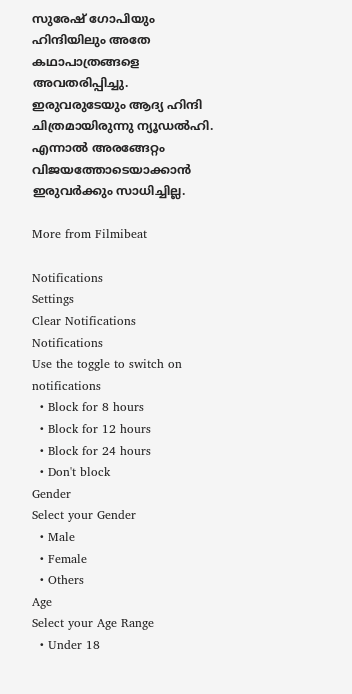സുരേഷ് ഗോപിയും ഹിന്ദിയിലും അതേ കഥാപാത്രങ്ങളെ അവതരിപ്പിച്ചു. ഇരുവരുടേയും ആദ്യ ഹിന്ദി ചിത്രമായിരുന്നു ന്യൂഡല്‍ഹി. എന്നാല്‍ അരങ്ങേറ്റം വിജയത്തോടെയാക്കാന്‍ ഇരുവര്‍ക്കും സാധിച്ചില്ല.

More from Filmibeat

Notifications
Settings
Clear Notifications
Notifications
Use the toggle to switch on notifications
  • Block for 8 hours
  • Block for 12 hours
  • Block for 24 hours
  • Don't block
Gender
Select your Gender
  • Male
  • Female
  • Others
Age
Select your Age Range
  • Under 18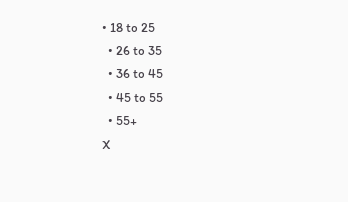• 18 to 25
  • 26 to 35
  • 36 to 45
  • 45 to 55
  • 55+
X